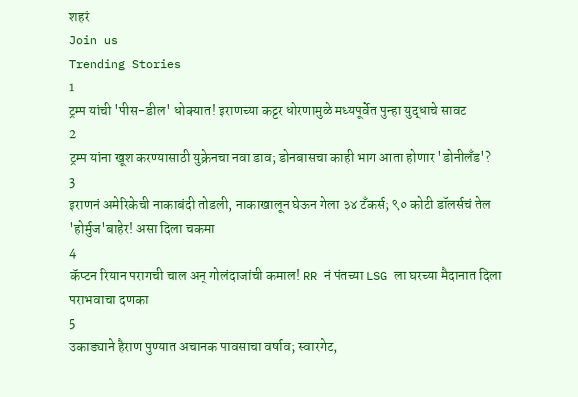शहरं
Join us
Trending Stories
1
ट्रम्प यांची 'पीस-डील' धोक्यात! इराणच्या कट्टर धोरणामुळे मध्यपूर्वेत पुन्हा युद्धाचे सावट
2
ट्रम्प यांना खूश करण्यासाठी युक्रेनचा नवा डाव; डोनबासचा काही भाग आता होणार 'डोनीलँड'?
3
इराणनं अमेरिकेची नाकाबंदी तोडली, नाकाखालून घेऊन गेला ३४ टँकर्स; ९० कोटी डॉलर्सचं तेल 'होर्मुज'बाहेर! असा दिला चकमा
4
कॅप्टन रियान परागची चाल अन् गोलंदाजांची कमाल! RR नं पंतच्या LSG ला घरच्या मैदानात दिला पराभवाचा दणका
5
उकाड्याने हैराण पुण्यात अचानक पावसाचा वर्षाव; स्वारगेट,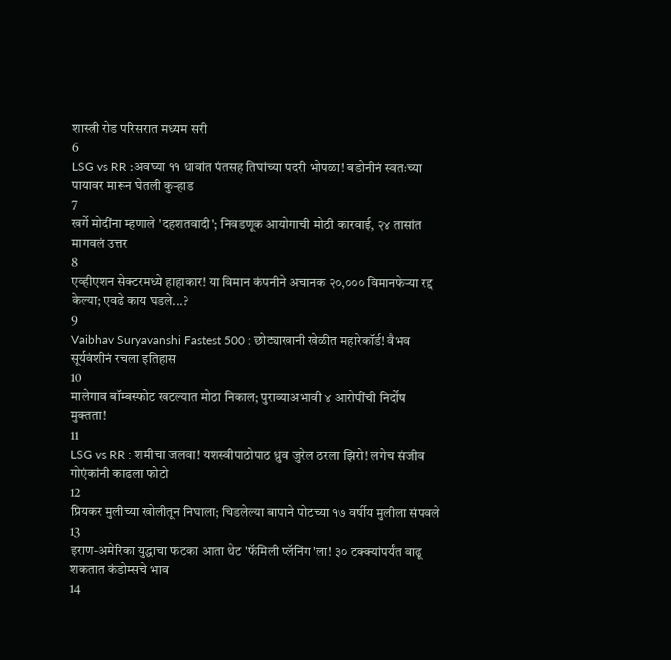शास्त्री रोड परिसरात मध्यम सरी
6
LSG vs RR :अवघ्या ११ धावांत पंतसह तिघांच्या पदरी भोपळा! बडोनीनं स्वतःच्या पायावर मारून घेतली कुऱ्हाड
7
खर्गे मोदींना म्हणाले 'दहशतवादी'; निवडणूक आयोगाची मोठी कारवाई, २४ तासांत मागवलं उत्तर
8
एव्हीएशन सेक्टरमध्ये हाहाकार! या विमान कंपनीने अचानक २०,००० विमानफेऱ्या रद्द केल्या; एवढे काय घडले...?
9
Vaibhav Suryavanshi Fastest 500 : छोट्याखानी खेळीत महारेकॉर्ड! वैभव सूर्यवंशीनं रचला इतिहास
10
मालेगाव बॉम्बस्फोट खटल्यात मोठा निकाल; पुराव्याअभावी ४ आरोपींची निर्दोष मुक्तता!
11
LSG vs RR : शमीचा जलवा! यशस्वीपाठोपाठ ध्रुव जुरेल ठरला झिरो! लगेच संजीव गोएंकांनी काढला फोटो
12
प्रियकर मुलीच्या खोलीतून निघाला; चिडलेल्या बापाने पोटच्या १७ वर्षीय मुलीला संपवले
13
इराण-अमेरिका युद्धाचा फटका आता थेट 'फॅमिली प्लॅनिंग'ला! ३० टक्क्यांपर्यंत वाढू शकतात कंडोम्सचे भाव
14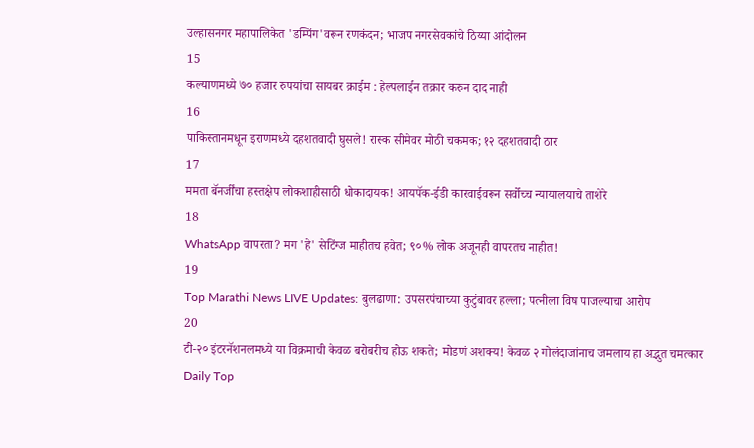उल्हासनगर महापालिकेत 'डम्पिंग'वरून रणकंदन; भाजप नगरसेवकांचे ठिय्या आंदोलन
15
कल्याणमध्ये ७० हजार रुपयांचा सायबर क्राईम : हेल्पलाईन तक्रार करुन दाद नाही
16
पाकिस्तानमधून इराणमध्ये दहशतवादी घुसले! रास्क सीमेवर मोठी चकमक; १२ दहशतवादी ठार
17
ममता बॅनर्जींचा हस्तक्षेप लोकशाहीसाठी धोकादायक! आयपॅक-ईडी कारवाईवरून सर्वोच्च न्यायालयाचे ताशेरे
18
WhatsApp वापरता? मग 'हे' सेटिंग्ज माहीतच हवेत; ९०% लोक अजूनही वापरतच नाहीत!
19
Top Marathi News LIVE Updates: बुलढाणा: उपसरपंचाच्या कुटुंबावर हल्ला; पत्नीला विष पाजल्याचा आरोप
20
टी-२० इंटरनॅशनलमध्ये या विक्रमाची केवळ बरोबरीच होऊ शकते; मोडणं अशक्य! केवळ २ गोलंदाजांनाच जमलाय हा अद्भुत चमत्कार
Daily Top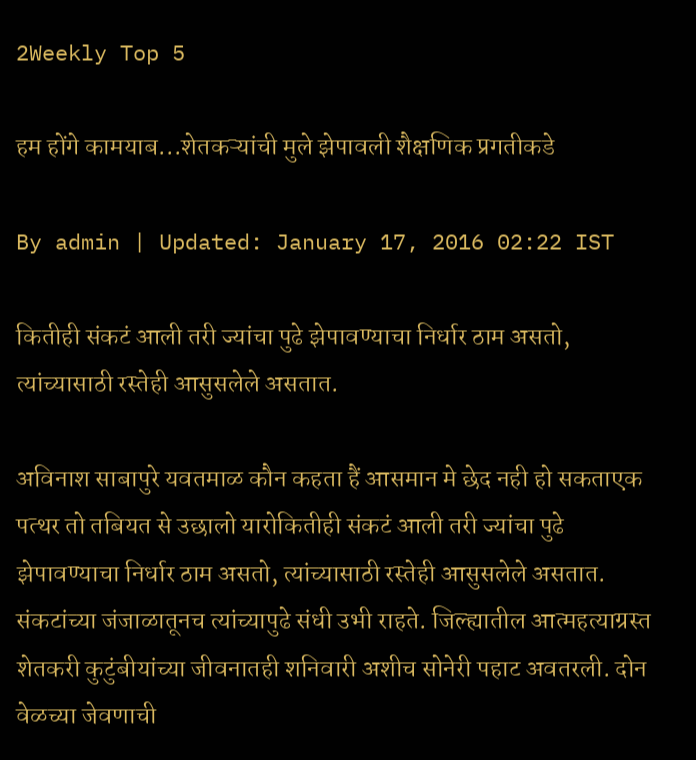2Weekly Top 5

हम होंगे कामयाब...शेतकऱ्यांची मुले झेपावली शैक्षणिक प्रगतीकडे

By admin | Updated: January 17, 2016 02:22 IST

कितीही संकटं आली तरी ज्यांचा पुढे झेपावण्याचा निर्धार ठाम असतो, त्यांच्यासाठी रस्तेही आसुसलेले असतात.

अविनाश साबापुरे यवतमाळ कौन कहता हैं आसमान मे छेद नही हो सकताएक पत्थर तो तबियत से उछालो यारोकितीही संकटं आली तरी ज्यांचा पुढे झेपावण्याचा निर्धार ठाम असतो, त्यांच्यासाठी रस्तेही आसुसलेले असतात. संकटांच्या जंजाळातूनच त्यांच्यापुढे संधी उभी राहते. जिल्ह्यातील आत्महत्याग्रस्त शेतकरी कुटुंबीयांच्या जीवनातही शनिवारी अशीच सोनेरी पहाट अवतरली. दोन वेळच्या जेवणाची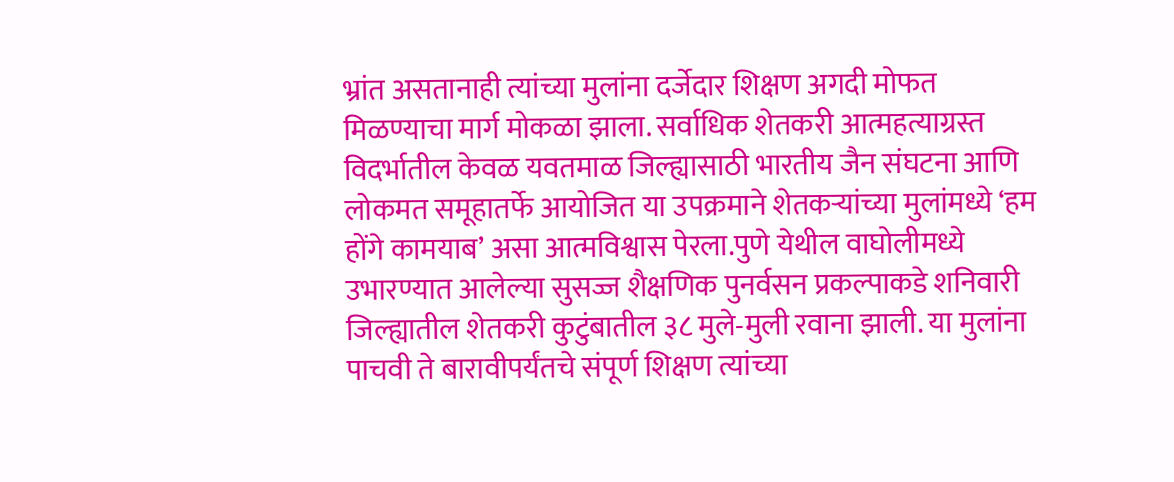भ्रांत असतानाही त्यांच्या मुलांना दर्जेदार शिक्षण अगदी मोफत मिळण्याचा मार्ग मोकळा झाला. सर्वाधिक शेतकरी आत्महत्याग्रस्त विदर्भातील केवळ यवतमाळ जिल्ह्यासाठी भारतीय जैन संघटना आणि लोकमत समूहातर्फे आयोजित या उपक्रमाने शेतकऱ्यांच्या मुलांमध्ये ‘हम होंगे कामयाब’ असा आत्मविश्वास पेरला.पुणे येथील वाघोलीमध्ये उभारण्यात आलेल्या सुसज्ज शैक्षणिक पुनर्वसन प्रकल्पाकडे शनिवारी जिल्ह्यातील शेतकरी कुटुंबातील ३८ मुले-मुली रवाना झाली. या मुलांना पाचवी ते बारावीपर्यंतचे संपूर्ण शिक्षण त्यांच्या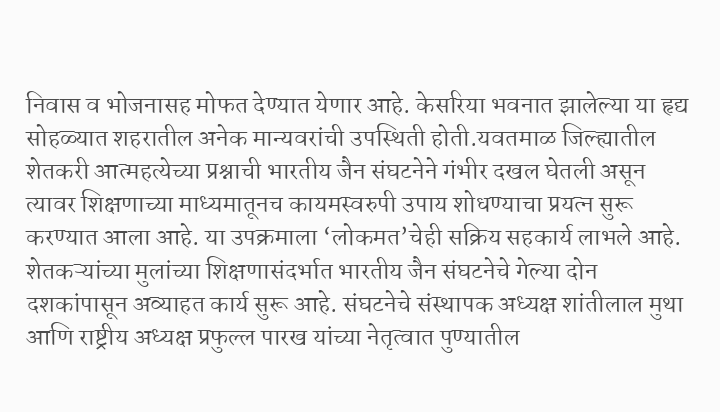निवास व भोजनासह मोफत देण्यात येणार आहे. केसरिया भवनात झालेल्या या हृद्य सोहळ्यात शहरातील अनेक मान्यवरांची उपस्थिती होती.यवतमाळ जिल्ह्यातील शेतकरी आत्महत्येच्या प्रश्नाची भारतीय जैन संघटनेने गंभीर दखल घेतली असून त्यावर शिक्षणाच्या माध्यमातूनच कायमस्वरुपी उपाय शोधण्याचा प्रयत्न सुरू करण्यात आला आहे. या उपक्रमाला ‘लोकमत’चेही सक्रिय सहकार्य लाभले आहे. शेतकऱ्यांच्या मुलांच्या शिक्षणासंदर्भात भारतीय जैन संघटनेचे गेल्या दोन दशकांपासून अव्याहत कार्य सुरू आहे. संघटनेचे संस्थापक अध्यक्ष शांतीलाल मुथा आणि राष्ट्रीय अध्यक्ष प्रफुल्ल पारख यांच्या नेतृत्वात पुण्यातील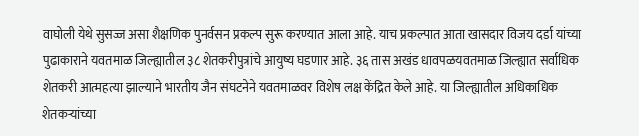वाघोली येथे सुसज्ज असा शैक्षणिक पुनर्वसन प्रकल्प सुरू करण्यात आला आहे. याच प्रकल्पात आता खासदार विजय दर्डा यांच्या पुढाकाराने यवतमाळ जिल्ह्यातील ३८ शेतकरीपुत्रांचे आयुष्य घडणार आहे. ३६ तास अखंड धावपळयवतमाळ जिल्ह्यात सर्वाधिक शेतकरी आत्महत्या झाल्याने भारतीय जैन संघटनेने यवतमाळवर विशेष लक्ष केंद्रित केले आहे. या जिल्ह्यातील अधिकाधिक शेतकऱ्यांच्या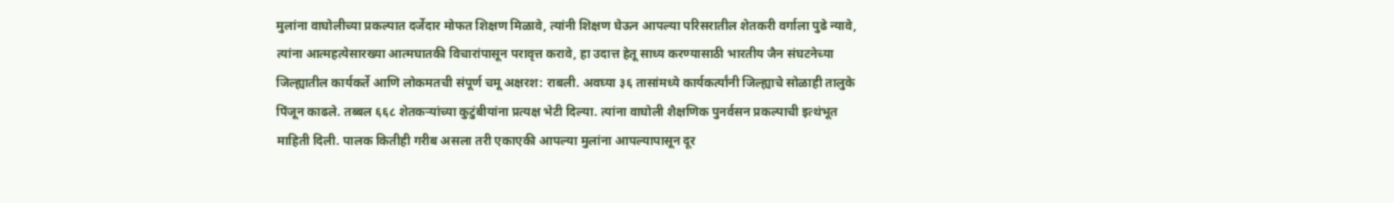मुलांना वाघोलीच्या प्रकल्पात दर्जेदार मोफत शिक्षण मिळावे, त्यांनी शिक्षण घेऊन आपल्या परिसरातील शेतकरी वर्गाला पुढे न्यावे, त्यांना आत्महत्येसारख्या आत्मघातकी विचारांपासून परावृत्त करावे, हा उदात्त हेतू साध्य करण्यासाठी भारतीय जैन संघटनेच्या जिल्ह्यातील कार्यकर्ते आणि लोकमतची संपूर्ण चमू अक्षरश: राबली. अवघ्या ३६ तासांमध्ये कार्यकर्त्यांनी जिल्ह्याचे सोळाही तालुके पिंजून काढले. तब्बल ६६८ शेतकऱ्यांच्या कुटुंबीयांना प्रत्यक्ष भेटी दिल्या. त्यांना वाघोली शैक्षणिक पुनर्वसन प्रकल्पाची इत्थंभूत माहिती दिली. पालक कितीही गरीब असला तरी एकाएकी आपल्या मुलांना आपल्यापासून दूर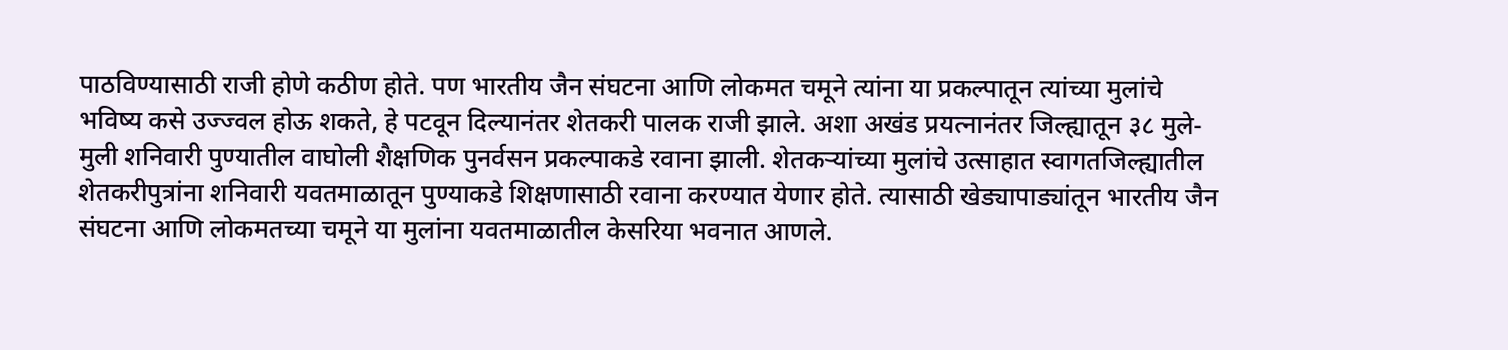पाठविण्यासाठी राजी होणे कठीण होते. पण भारतीय जैन संघटना आणि लोकमत चमूने त्यांना या प्रकल्पातून त्यांच्या मुलांचे भविष्य कसे उज्ज्वल होऊ शकते, हे पटवून दिल्यानंतर शेतकरी पालक राजी झाले. अशा अखंड प्रयत्नानंतर जिल्ह्यातून ३८ मुले-मुली शनिवारी पुण्यातील वाघोली शैक्षणिक पुनर्वसन प्रकल्पाकडे रवाना झाली. शेतकऱ्यांच्या मुलांचे उत्साहात स्वागतजिल्ह्यातील शेतकरीपुत्रांना शनिवारी यवतमाळातून पुण्याकडे शिक्षणासाठी रवाना करण्यात येणार होते. त्यासाठी खेड्यापाड्यांतून भारतीय जैन संघटना आणि लोकमतच्या चमूने या मुलांना यवतमाळातील केसरिया भवनात आणले.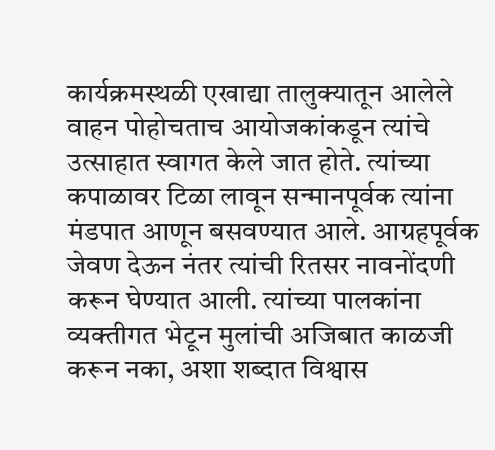कार्यक्रमस्थळी एखाद्या तालुक्यातून आलेले वाहन पोहोचताच आयोजकांकडून त्यांचे उत्साहात स्वागत केले जात होते. त्यांच्या कपाळावर टिळा लावून सन्मानपूर्वक त्यांना मंडपात आणून बसवण्यात आले. आग्रहपूर्वक जेवण देऊन नंतर त्यांची रितसर नावनोंदणी करून घेण्यात आली. त्यांच्या पालकांना व्यक्तीगत भेटून मुलांची अजिबात काळजी करून नका, अशा शब्दात विश्वास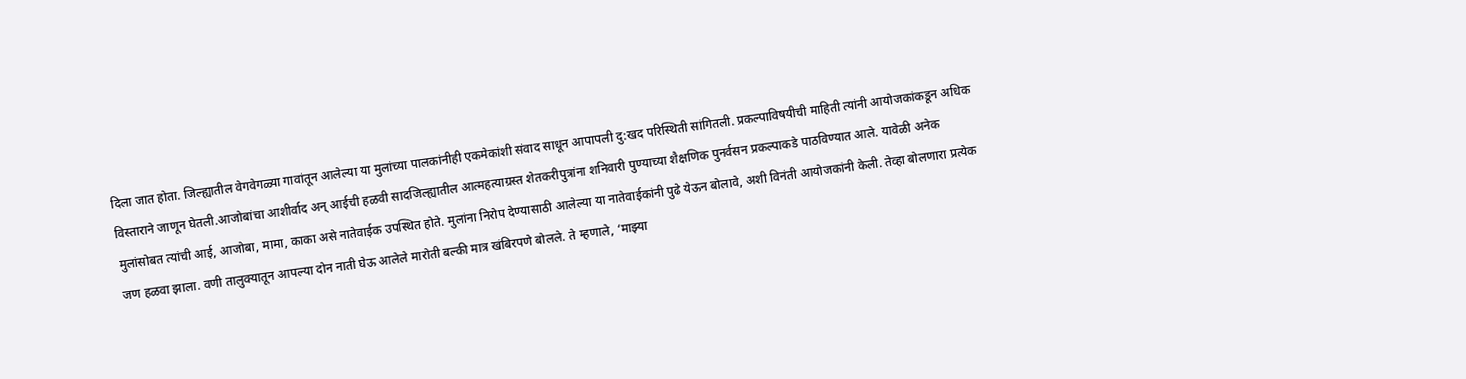दिला जात होता. जिल्ह्यातील वेगवेगळ्या गावांतून आलेल्या या मुलांच्या पालकांनीही एकमेकांशी संवाद साधून आपापली दु:खद परिस्थिती सांगितली. प्रकल्पाविषयीची माहिती त्यांनी आयोजकांकडून अधिक विस्ताराने जाणून घेतली.आजोबांचा आशीर्वाद अन् आईची हळवी सादजिल्ह्यातील आत्महत्याग्रस्त शेतकरीपुत्रांना शनिवारी पुण्याच्या शैक्षणिक पुनर्वसन प्रकल्पाकडे पाठविण्यात आले. यावेळी अनेक मुलांसोबत त्यांची आई, आजोबा, मामा, काका असे नातेवाईक उपस्थित होते. मुलांना निरोप देण्यासाठी आलेल्या या नातेवाईकांनी पुढे येऊन बोलावे, अशी विनंती आयोजकांनी केली. तेव्हा बोलणारा प्रत्येक जण हळवा झाला. वणी तालुक्यातून आपल्या दोन नाती घेऊ आलेले मारोती बल्की मात्र खंबिरपणे बोलले. ते म्हणाले, ‘माझ्या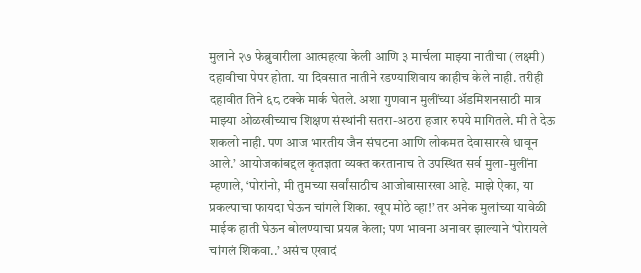मुलाने २७ फेब्रुवारीला आत्महत्या केली आणि ३ मार्चला माझ्या नातीचा (लक्ष्मी) दहावीचा पेपर होता. या दिवसात नातीने रडण्याशिवाय काहीच केले नाही. तरीही दहावीत तिने ६८ टक्के मार्क घेतले. अशा गुणवान मुलींच्या अ‍ॅडमिशनसाठी मात्र माझ्या ओळखीच्याच शिक्षण संस्थांनी सतरा-अठरा हजार रुपये मागितले. मी ते देऊ शकलो नाही. पण आज भारतीय जैन संघटना आणि लोकमत देवासारखे धावून आले.’ आयोजकांबद्दल कृतज्ञता व्यक्त करतानाच ते उपस्थित सर्व मुला-मुलींना म्हणाले, ‘पोरांनो, मी तुमच्या सर्वांसाठीच आजोबासारखा आहे. माझे ऐका, या प्रकल्पाचा फायदा घेऊन चांगले शिका. खूप मोठे व्हा!’ तर अनेक मुलांच्या यावेळी माईक हाती घेऊन बोलण्याचा प्रयत्न केला; पण भावना अनावर झाल्याने ‘पोरायले चांगलं शिकवा..’ असंच एखादं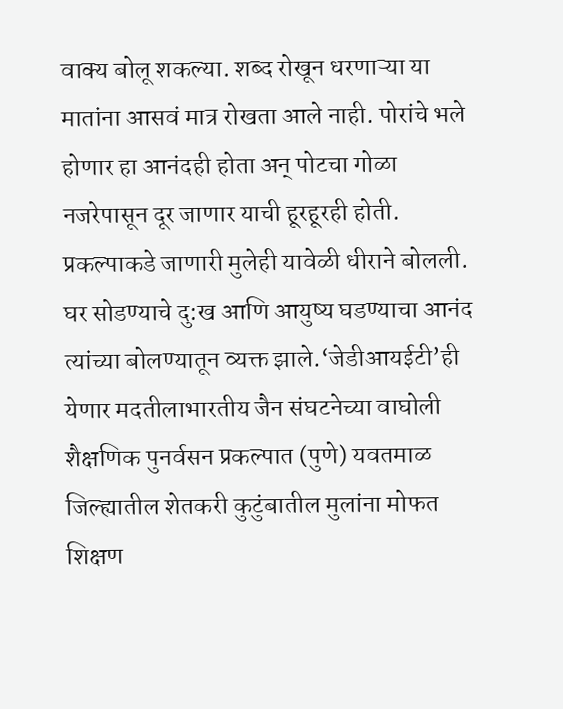वाक्य बोलू शकल्या. शब्द रोखून धरणाऱ्या या मातांना आसवं मात्र रोखता आले नाही. पोरांचे भले होणार हा आनंदही होता अन् पोटचा गोळा नजरेपासून दूर जाणार याची हूरहूरही होती. प्रकल्पाकडे जाणारी मुलेही यावेळी धीराने बोलली. घर सोडण्याचे दु:ख आणि आयुष्य घडण्याचा आनंद त्यांच्या बोलण्यातून व्यक्त झाले.‘जेडीआयईटी’ही येणार मदतीलाभारतीय जैन संघटनेच्या वाघोली शैक्षणिक पुनर्वसन प्रकल्पात (पुणे) यवतमाळ जिल्ह्यातील शेतकरी कुटुंबातील मुलांना मोफत शिक्षण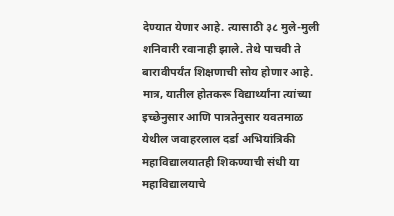देण्यात येणार आहे. त्यासाठी ३८ मुले-मुली शनिवारी रवानाही झाले. तेथे पाचवी ते बारावीपर्यंत शिक्षणाची सोय होणार आहे. मात्र, यातील होतकरू विद्यार्थ्यांना त्यांच्या इच्छेनुसार आणि पात्रतेनुसार यवतमाळ येथील जवाहरलाल दर्डा अभियांत्रिकी महाविद्यालयातही शिकण्याची संधी या महाविद्यालयाचे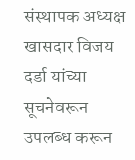संस्थापक अध्यक्ष खासदार विजय दर्डा यांच्या सूचनेवरून उपलब्ध करून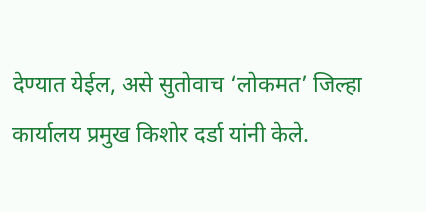देण्यात येईल, असे सुतोवाच ‘लोकमत’ जिल्हा कार्यालय प्रमुख किशोर दर्डा यांनी केले.